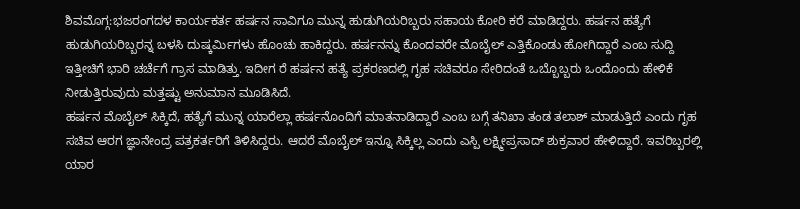ಶಿವಮೊಗ್ಗ:ಭಜರಂಗದಳ ಕಾರ್ಯಕರ್ತ ಹರ್ಷನ ಸಾವಿಗೂ ಮುನ್ನ ಹುಡುಗಿಯರಿಬ್ಬರು ಸಹಾಯ ಕೋರಿ ಕರೆ ಮಾಡಿದ್ದರು. ಹರ್ಷನ ಹತ್ಯೆಗೆ ಹುಡುಗಿಯರಿಬ್ಬರನ್ನ ಬಳಸಿ ದುಷ್ಕರ್ಮಿಗಳು ಹೊಂಚು ಹಾಕಿದ್ದರು. ಹರ್ಷನನ್ನು ಕೊಂದವರೇ ಮೊಬೈಲ್ ಎತ್ತಿಕೊಂಡು ಹೋಗಿದ್ದಾರೆ ಎಂಬ ಸುದ್ದಿ ಇತ್ತೀಚಿಗೆ ಭಾರಿ ಚರ್ಚೆಗೆ ಗ್ರಾಸ ಮಾಡಿತ್ತು. ಇದೀಗ ರೆ ಹರ್ಷನ ಹತ್ಯೆ ಪ್ರಕರಣದಲ್ಲಿ ಗೃಹ ಸಚಿವರೂ ಸೇರಿದಂತೆ ಒಬ್ಬೊಬ್ಬರು ಒಂದೊಂದು ಹೇಳಿಕೆ ನೀಡುತ್ತಿರುವುದು ಮತ್ತಷ್ಟು ಅನುಮಾನ ಮೂಡಿಸಿದೆ.
ಹರ್ಷನ ಮೊಬೈಲ್ ಸಿಕ್ಕಿದೆ, ಹತ್ಯೆಗೆ ಮುನ್ನ ಯಾರೆಲ್ಲಾ ಹರ್ಷನೊಂದಿಗೆ ಮಾತನಾಡಿದ್ದಾರೆ ಎಂಬ ಬಗ್ಗೆ ತನಿಖಾ ತಂಡ ತಲಾಶ್ ಮಾಡುತ್ತಿದೆ ಎಂದು ಗೃಹ ಸಚಿವ ಆರಗ ಜ್ಞಾನೇಂದ್ರ ಪತ್ರಕರ್ತರಿಗೆ ತಿಳಿಸಿದ್ದರು. ಆದರೆ ಮೊಬೈಲ್ ಇನ್ನೂ ಸಿಕ್ಕಿಲ್ಲ ಎಂದು ಎಸ್ಪಿ ಲಕ್ಷ್ಮೀಪ್ರಸಾದ್ ಶುಕ್ರವಾರ ಹೇಳಿದ್ದಾರೆ. ಇವರಿಬ್ಬರಲ್ಲಿ ಯಾರ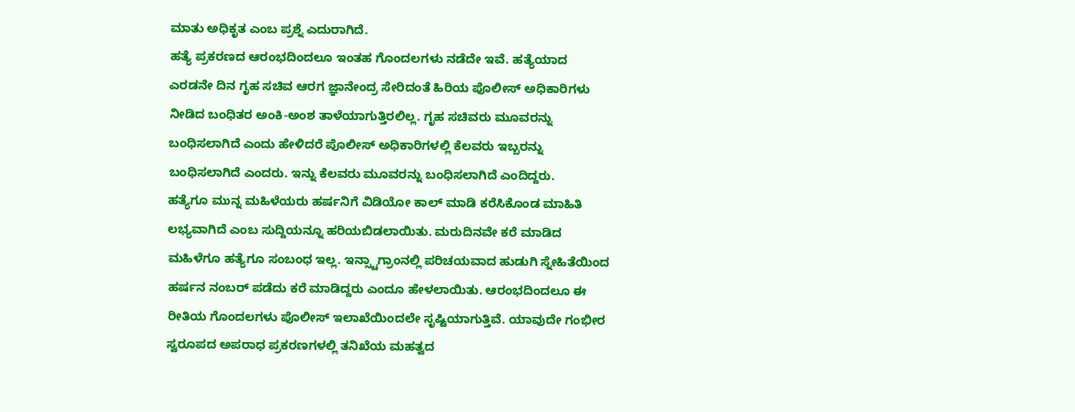ಮಾತು ಅಧಿಕೃತ ಎಂಬ ಪ್ರಶ್ನೆ ಎದುರಾಗಿದೆ.
ಹತ್ಯೆ ಪ್ರಕರಣದ ಆರಂಭದಿಂದಲೂ ಇಂತಹ ಗೊಂದಲಗಳು ನಡೆದೇ ಇವೆ. ಹತ್ಯೆಯಾದ ಎರಡನೇ ದಿನ ಗೃಹ ಸಚಿವ ಆರಗ ಜ್ಞಾನೇಂದ್ರ ಸೇರಿದಂತೆ ಹಿರಿಯ ಪೊಲೀಸ್ ಅಧಿಕಾರಿಗಳು ನೀಡಿದ ಬಂಧಿತರ ಅಂಕಿ-ಅಂಶ ತಾಳೆಯಾಗುತ್ತಿರಲಿಲ್ಲ. ಗೃಹ ಸಚಿವರು ಮೂವರನ್ನು ಬಂಧಿಸಲಾಗಿದೆ ಎಂದು ಹೇಳಿದರೆ ಪೊಲೀಸ್ ಅಧಿಕಾರಿಗಳಲ್ಲಿ ಕೆಲವರು ಇಬ್ಬರನ್ನು ಬಂಧಿಸಲಾಗಿದೆ ಎಂದರು. ಇನ್ನು ಕೆಲವರು ಮೂವರನ್ನು ಬಂಧಿಸಲಾಗಿದೆ ಎಂದಿದ್ದರು.
ಹತ್ಯೆಗೂ ಮುನ್ನ ಮಹಿಳೆಯರು ಹರ್ಷನಿಗೆ ವಿಡಿಯೋ ಕಾಲ್ ಮಾಡಿ ಕರೆಸಿಕೊಂಡ ಮಾಹಿತಿ ಲಭ್ಯವಾಗಿದೆ ಎಂಬ ಸುದ್ದಿಯನ್ನೂ ಹರಿಯಬಿಡಲಾಯಿತು. ಮರುದಿನವೇ ಕರೆ ಮಾಡಿದ ಮಹಿಳೆಗೂ ಹತ್ಯೆಗೂ ಸಂಬಂಧ ಇಲ್ಲ. ಇನ್ಸ್ಟಾಗ್ರಾಂನಲ್ಲಿ ಪರಿಚಯವಾದ ಹುಡುಗಿ ಸ್ನೇಹಿತೆಯಿಂದ ಹರ್ಷನ ನಂಬರ್ ಪಡೆದು ಕರೆ ಮಾಡಿದ್ದರು ಎಂದೂ ಹೇಳಲಾಯಿತು. ಆರಂಭದಿಂದಲೂ ಈ ರೀತಿಯ ಗೊಂದಲಗಳು ಪೊಲೀಸ್ ಇಲಾಖೆಯಿಂದಲೇ ಸೃಷ್ಟಿಯಾಗುತ್ತಿವೆ. ಯಾವುದೇ ಗಂಭೀರ ಸ್ವರೂಪದ ಅಪರಾಧ ಪ್ರಕರಣಗಳಲ್ಲಿ ತನಿಖೆಯ ಮಹತ್ವದ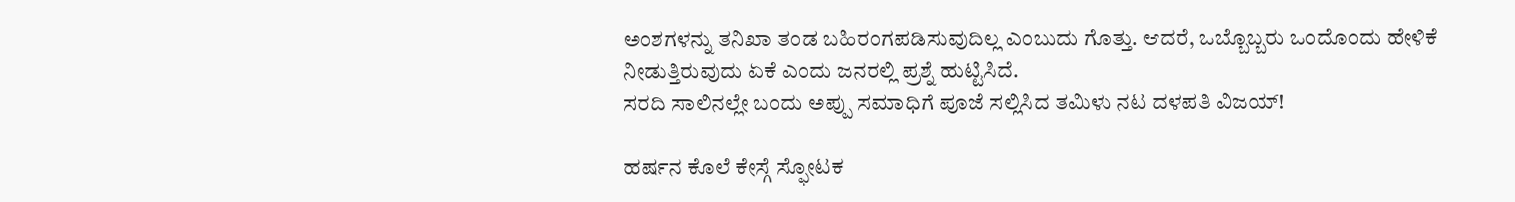ಅಂಶಗಳನ್ನು ತನಿಖಾ ತಂಡ ಬಹಿರಂಗಪಡಿಸುವುದಿಲ್ಲ ಎಂಬುದು ಗೊತ್ತು. ಆದರೆ, ಒಬ್ಬೊಬ್ಬರು ಒಂದೊಂದು ಹೇಳಿಕೆ ನೀಡುತ್ತಿರುವುದು ಏಕೆ ಎಂದು ಜನರಲ್ಲಿ ಪ್ರಶ್ನೆ ಹುಟ್ಟಿಸಿದೆ.
ಸರದಿ ಸಾಲಿನಲ್ಲೇ ಬಂದು ಅಪ್ಪು ಸಮಾಧಿಗೆ ಪೂಜೆ ಸಲ್ಲಿಸಿದ ತಮಿಳು ನಟ ದಳಪತಿ ವಿಜಯ್!

ಹರ್ಷನ ಕೊಲೆ ಕೇಸ್ಗೆ ಸ್ಫೋಟಕ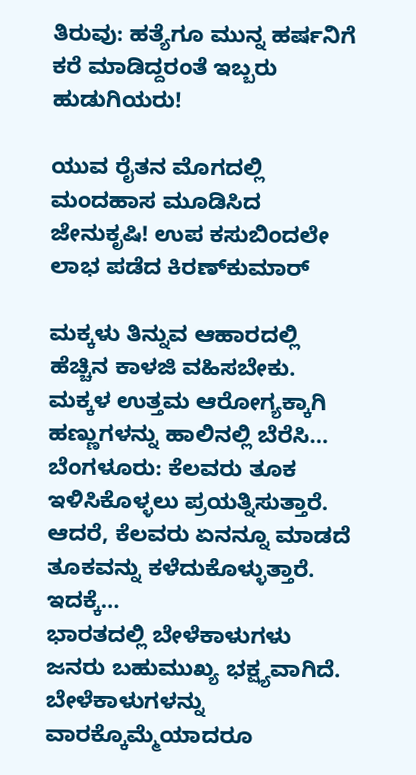ತಿರುವು: ಹತ್ಯೆಗೂ ಮುನ್ನ ಹರ್ಷನಿಗೆ ಕರೆ ಮಾಡಿದ್ದರಂತೆ ಇಬ್ಬರು ಹುಡುಗಿಯರು!

ಯುವ ರೈತನ ಮೊಗದಲ್ಲಿ ಮಂದಹಾಸ ಮೂಡಿಸಿದ ಜೇನುಕೃಷಿ! ಉಪ ಕಸುಬಿಂದಲೇ ಲಾಭ ಪಡೆದ ಕಿರಣ್‌ಕುಮಾರ್

ಮಕ್ಕಳು ತಿನ್ನುವ ಆಹಾರದಲ್ಲಿ ಹೆಚ್ಚಿನ ಕಾಳಜಿ ವಹಿಸಬೇಕು. ಮಕ್ಕಳ ಉತ್ತಮ ಆರೋಗ್ಯಕ್ಕಾಗಿ ಹಣ್ಣುಗಳನ್ನು ಹಾಲಿನಲ್ಲಿ ಬೆರೆಸಿ…
ಬೆಂಗಳೂರು: ಕೆಲವರು ತೂಕ ಇಳಿಸಿಕೊಳ್ಳಲು ಪ್ರಯತ್ನಿಸುತ್ತಾರೆ. ಆದರೆ, ಕೆಲವರು ಏನನ್ನೂ ಮಾಡದೆ ತೂಕವನ್ನು ಕಳೆದುಕೊಳ್ಳುತ್ತಾರೆ. ಇದಕ್ಕೆ…
ಭಾರತದಲ್ಲಿ ಬೇಳೆಕಾಳುಗಳು ಜನರು ಬಹುಮುಖ್ಯ ಭಕ್ಷ್ಯವಾಗಿದೆ. ಬೇಳೆಕಾಳುಗಳನ್ನು ವಾರಕ್ಕೊಮ್ಮೆಯಾದರೂ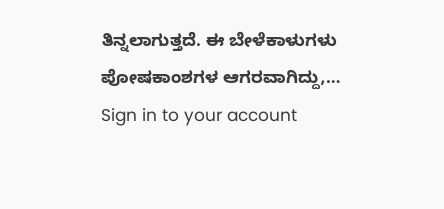ತಿನ್ನಲಾಗುತ್ತದೆ. ಈ ಬೇಳೆಕಾಳುಗಳು ಪೋಷಕಾಂಶಗಳ ಆಗರವಾಗಿದ್ದು,…
Sign in to your account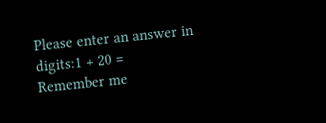Please enter an answer in digits:1 + 20 =
Remember me